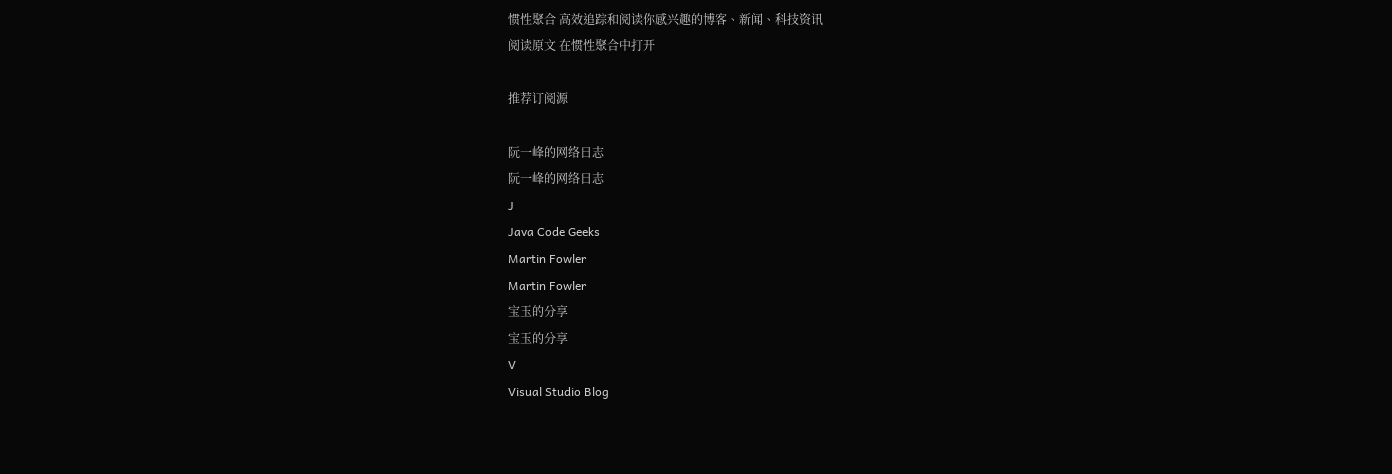惯性聚合 高效追踪和阅读你感兴趣的博客、新闻、科技资讯
阅读原文 在惯性聚合中打开

推荐订阅源

阮一峰的网络日志
阮一峰的网络日志
J
Java Code Geeks
Martin Fowler
Martin Fowler
宝玉的分享
宝玉的分享
V
Visual Studio Blog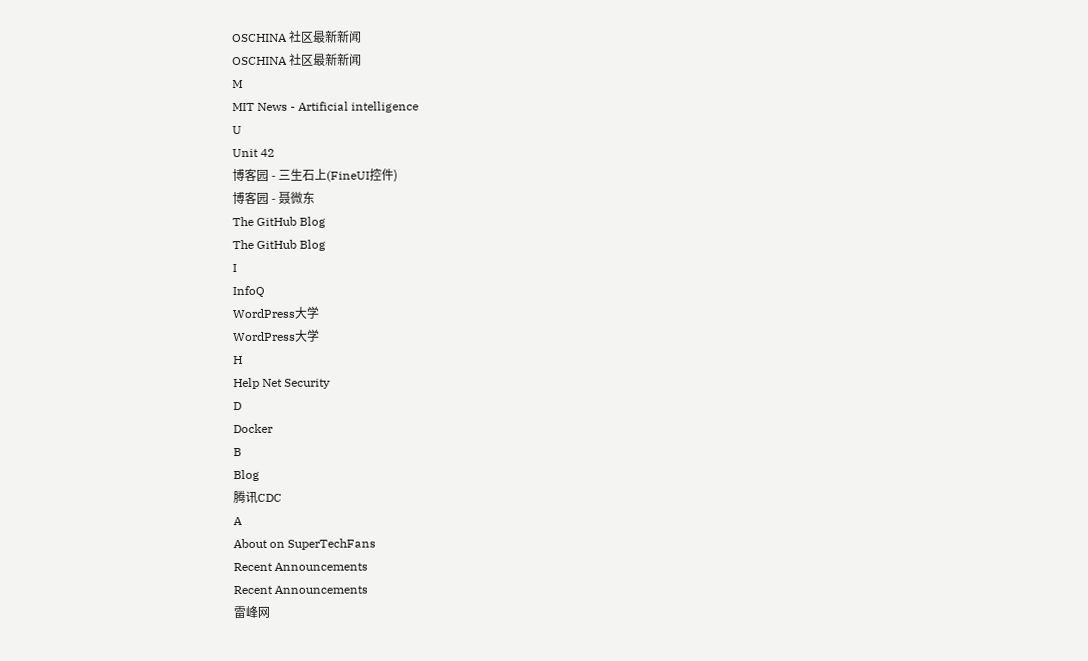OSCHINA 社区最新新闻
OSCHINA 社区最新新闻
M
MIT News - Artificial intelligence
U
Unit 42
博客园 - 三生石上(FineUI控件)
博客园 - 聂微东
The GitHub Blog
The GitHub Blog
I
InfoQ
WordPress大学
WordPress大学
H
Help Net Security
D
Docker
B
Blog
腾讯CDC
A
About on SuperTechFans
Recent Announcements
Recent Announcements
雷峰网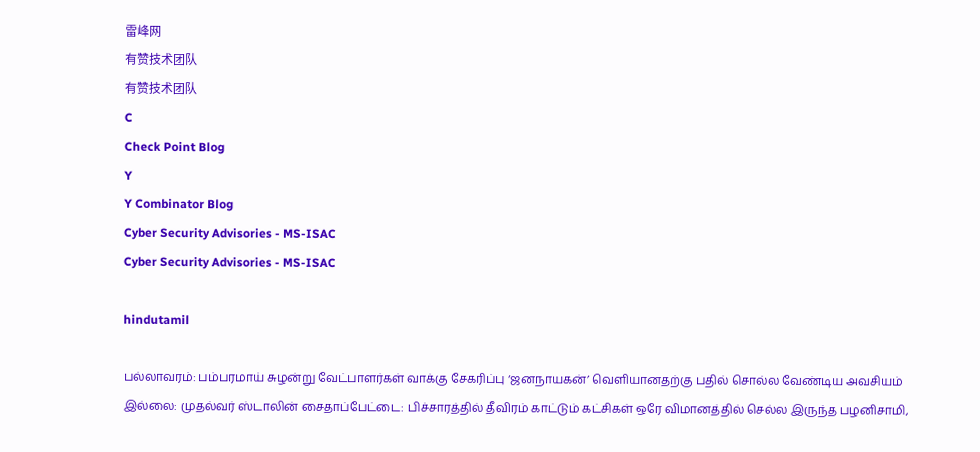雷峰网
有赞技术团队
有赞技术团队
C
Check Point Blog
Y
Y Combinator Blog
Cyber Security Advisories - MS-ISAC
Cyber Security Advisories - MS-ISAC

hindutamil

பல்லாவரம்: பம்பரமாய் சுழன்று வேட்பாளர்கள் வாக்கு சேகரிப்பு ‘ஜனநாயகன்’ வெளியானதற்கு பதில் சொல்ல வேண்டிய அவசியம் இல்லை: முதல்வர் ஸ்டாலின் சைதாப்பேட்டை: பிச்சாரத்தில் தீவிரம் காட்டும் கட்சிகள் ஒரே விமானத்தில் செல்ல இருந்த பழனிசாமி,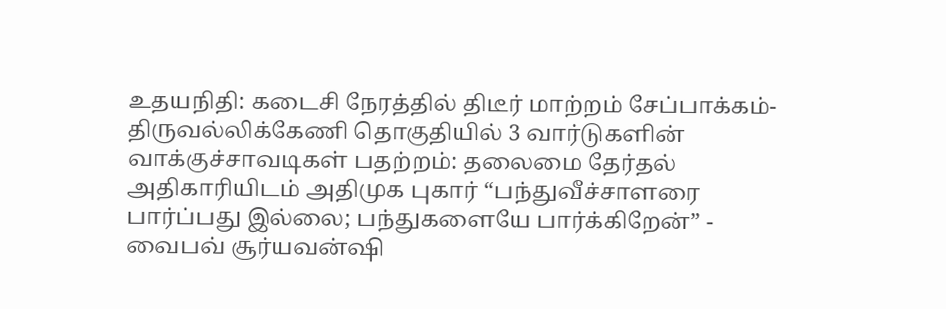உதயநிதி: கடைசி நேரத்தில் திடீர் மாற்றம் சேப்பாக்கம்-திருவல்லிக்கேணி தொகுதியில் 3 வார்டுகளின் வாக்குச்சாவடிகள் பதற்றம்: தலைமை தேர்தல் அதிகாரியிடம் அதிமுக புகார் “பந்துவீச்சாளரை பார்ப்பது இல்லை; பந்துகளையே பார்க்கிறேன்” - வைபவ் சூர்யவன்ஷி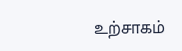உற்சாகம்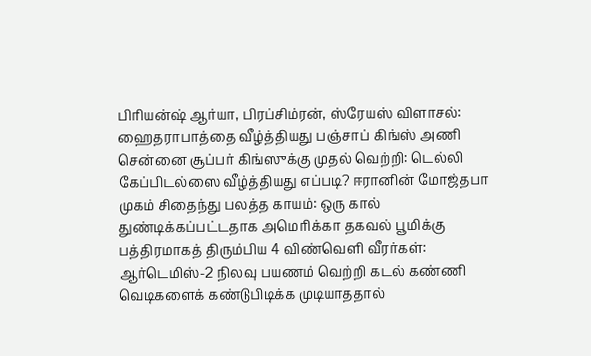பிரியன்ஷ் ஆர்யா, பிரப்சிம்ரன், ஸ்ரேயஸ் விளாசல்: ஹைதராபாத்தை வீழ்த்தியது பஞ்சாப் கிங்ஸ் அணி சென்னை சூப்பர் கிங்ஸுக்கு முதல் வெற்றி: டெல்லி கேப்பிடல்ஸை வீழ்த்தியது எப்படி? ஈரானின் மோஜ்தபா முகம் சிதைந்து பலத்த காயம்: ஒரு கால் துண்டிக்கப்பட்டதாக அமெரிக்கா தகவல் பூமிக்கு பத்திரமாகத் திரும்பிய 4 விண்வெளி வீரர்கள்: ஆர்டெமிஸ்-2 நிலவு பயணம் வெற்றி கடல் கண்ணி வெடிகளைக் கண்டுபிடிக்க முடியாததால்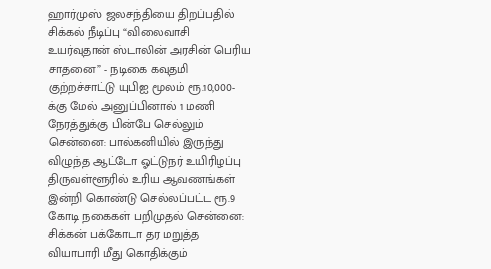ஹார்முஸ் ஜலசந்தியை திறப்பதில் சிக்கல் நீடிப்பு “விலைவாசி உயர்வுதான் ஸ்டாலின் அரசின் பெரிய சாதனை” - நடிகை கவுதமி குற்றச்சாட்டு யுபிஐ மூலம் ரூ.10,000-க்கு மேல் அனுப்பினால் 1 மணி நேரத்துக்கு பின்பே செல்லும் சென்னை: பால்கனியில் இருந்து விழுந்த ஆட்டோ ஓட்டுநர் உயிரிழப்பு திருவள்ளூரில் உரிய ஆவணங்கள் இன்றி கொண்டு செல்லப்பட்ட ரூ.9 கோடி நகைகள் பறிமுதல் சென்னை: சிக்கன் பக்கோடா தர மறுத்த வியாபாரி மீது கொதிக்கும்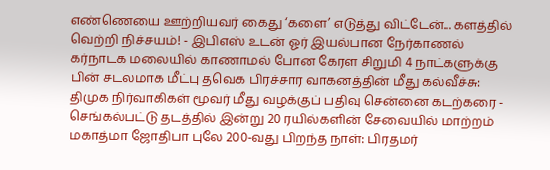எண்ணெயை ஊற்றியவர் கைது ‘களை’ எடுத்து விட்டேன்... களத்தில் வெற்றி நிச்சயம்! - இபிஎஸ் உடன் ஓர் இயல்பான நேர்காணல் கர்நாடக மலையில் காணாமல் போன கேரள சிறுமி 4 நாட்களுக்கு பின் சடலமாக மீட்பு தவெக பிரச்சார வாகனத்தின் மீது கல்வீச்சு: திமுக நிர்வாகிகள் மூவர் மீது வழக்குப் பதிவு சென்னை கடற்கரை - செங்கல்பட்டு தடத்தில் இன்று 20 ரயில்களின் சேவையில் மாற்றம் மகாத்மா ஜோதிபா புலே 200-வது பிறந்த நாள்: பிரதமர்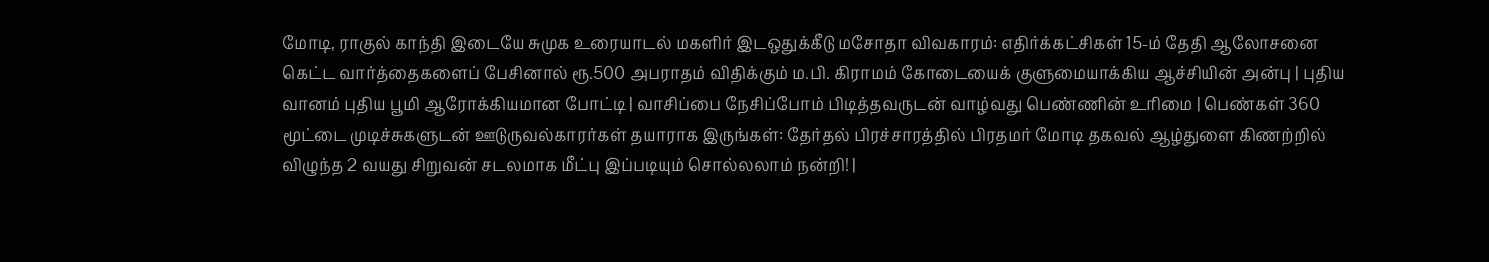மோடி, ராகுல் காந்தி இடையே சுமுக உரையாடல் மகளிர் இடஒதுக்கீடு மசோதா விவகாரம்: எதிர்க்கட்சிகள் 15-ம் தேதி ஆலோசனை கெட்ட வார்த்தைகளைப் பேசினால் ரூ.500 அபராதம் விதிக்கும் ம.பி. கிராமம் கோடையைக் குளுமையாக்கிய ஆச்சியின் அன்பு | புதிய வானம் புதிய பூமி ஆரோக்கியமான போட்டி | வாசிப்பை நேசிப்போம் பிடித்தவருடன் வாழ்வது பெண்ணின் உரிமை | பெண்கள் 360 மூட்டை முடிச்சுகளுடன் ஊடுருவல்காரர்கள் தயாராக இருங்கள்: தேர்தல் பிரச்சாரத்தில் பிரதமர் மோடி தகவல் ஆழ்துளை கிணற்றில் விழுந்த 2 வயது சிறுவன் சடலமாக மீட்பு இப்படியும் சொல்லலாம் நன்றி! |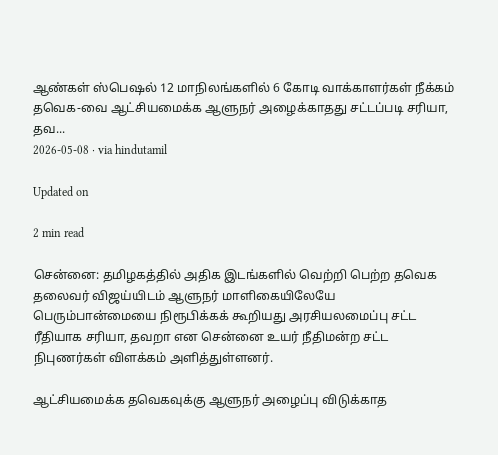ஆண்கள் ஸ்பெஷல் 12 மாநிலங்களில் 6 கோடி வாக்காளர்கள் நீக்கம்
தவெக-வை ஆட்சியமைக்க ஆளுநர் அழைக்காதது சட்டப்படி சரியா, தவ...
2026-05-08 · via hindutamil

Updated on

2 min read

சென்னை: தமிழகத்தில் அதிக இடங்களில் வெற்றி பெற்ற தவெக தலைவர் விஜய்யிடம் ஆளுநர் மாளிகையிலேயே பெரும்பான்மையை நிரூபிக்கக் கூறியது அரசியலமைப்பு சட்ட ரீதியாக சரியா, தவறா என சென்னை உயர் நீதிமன்ற சட்ட நிபுணர்கள் விளக்கம் அளித்துள்ளனர்.

ஆட்சியமைக்க தவெகவுக்கு ஆளுநர் அழைப்பு விடுக்காத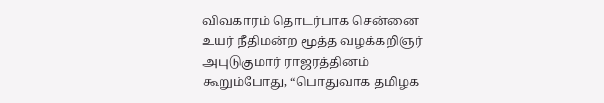விவகாரம் தொடர்பாக சென்னை உயர் நீதிமன்ற மூத்த வழக்கறிஞர் அபுடுகுமார் ராஜரத்தினம் கூறும்போது, “பொதுவாக தமிழக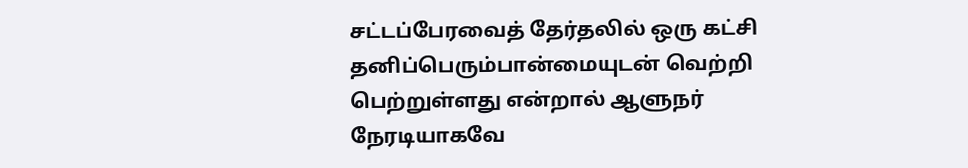சட்டப்பேரவைத் தேர்தலில் ஒரு கட்சி தனிப்பெரும்பான்மையுடன் வெற்றி பெற்றுள்ளது என்றால் ஆளுநர் நேரடியாகவே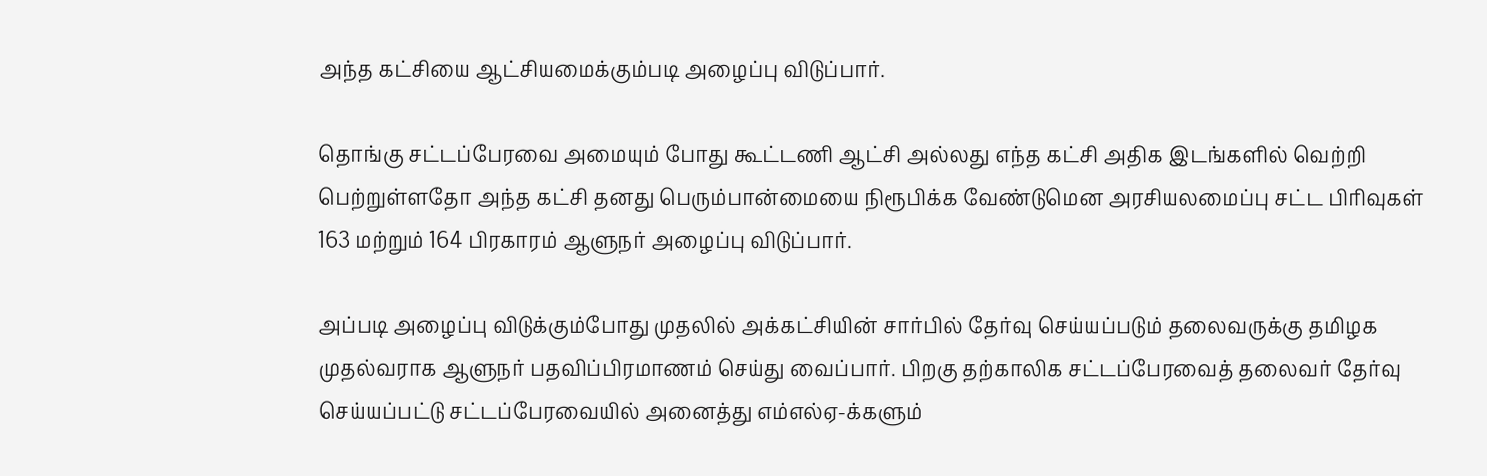அந்த கட்சியை ஆட்சியமைக்கும்படி அழைப்பு விடுப்பார்.

தொங்கு சட்டப்பேரவை அமையும் போது கூட்டணி ஆட்சி அல்லது எந்த கட்சி அதிக இடங்களில் வெற்றி பெற்றுள்ளதோ அந்த கட்சி தனது பெரும்பான்மையை நிரூபிக்க வேண்டுமென அரசியலமைப்பு சட்ட பிரிவுகள் 163 மற்றும் 164 பிரகாரம் ஆளுநர் அழைப்பு விடுப்பார்.

அப்படி அழைப்பு விடுக்கும்போது முதலில் அக்கட்சியின் சார்பில் தேர்வு செய்யப்படும் தலைவருக்கு தமிழக முதல்வராக ஆளுநர் பதவிப்பிரமாணம் செய்து வைப்பார். பிறகு தற்காலிக சட்டப்பேரவைத் தலைவர் தேர்வு செய்யப்பட்டு சட்டப்பேரவையில் அனைத்து எம்எல்ஏ-க்களும்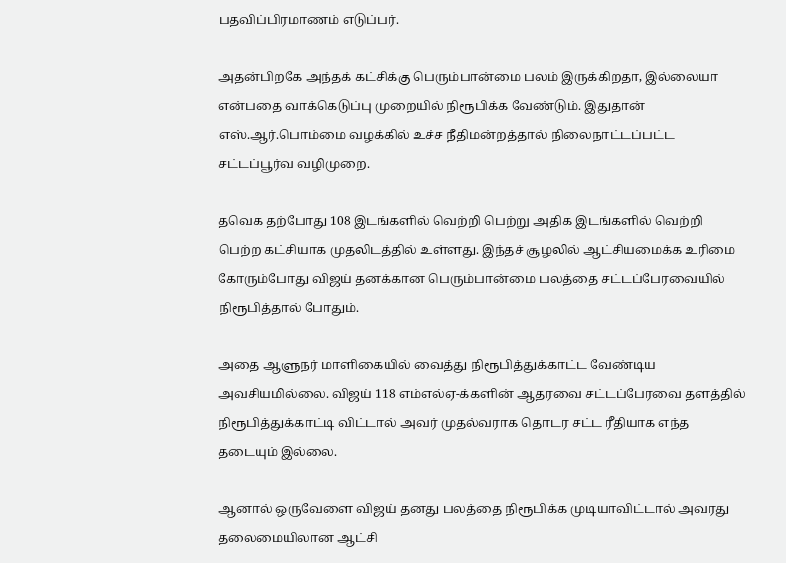பதவிப்பிரமாணம் எடுப்பர்.

அதன்பிறகே அந்தக் கட்சிக்கு பெரும்பான்மை பலம் இருக்கிறதா, இல்லையா என்பதை வாக்கெடுப்பு முறையில் நிரூபிக்க வேண்டும். இதுதான் எஸ்.ஆர்.பொம்மை வழக்கில் உச்ச நீதிமன்றத்தால் நிலைநாட்டப்பட்ட சட்டப்பூர்வ வழிமுறை.

தவெக தற்போது 108 இடங்களில் வெற்றி பெற்று அதிக இடங்களில் வெற்றி பெற்ற கட்சியாக முதலிடத்தில் உள்ளது. இந்தச் சூழலில் ஆட்சியமைக்க உரிமை கோரும்போது விஜய் தனக்கான பெரும்பான்மை பலத்தை சட்டப்பேரவையில் நிரூபித்தால் போதும்.

அதை ஆளுநர் மாளிகையில் வைத்து நிரூபித்துக்காட்ட வேண்டிய அவசியமில்லை. விஜய் 118 எம்எல்ஏ-க்களின் ஆதரவை சட்டப்பேரவை தளத்தில் நிரூபித்துக்காட்டி விட்டால் அவர் முதல்வராக தொடர சட்ட ரீதியாக எந்த தடையும் இல்லை.

ஆனால் ஒருவேளை விஜய் தனது பலத்தை நிரூபிக்க முடியாவிட்டால் அவரது தலைமையிலான ஆட்சி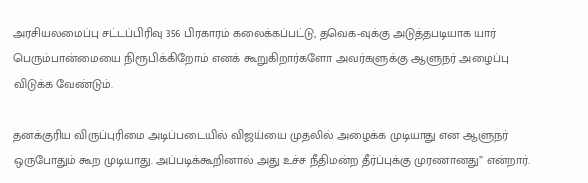அரசியலமைப்பு சட்டப்பிரிவு 356 பிரகாரம் கலைக்கப்பட்டு, தவெக-வுக்கு அடுத்தபடியாக யார் பெரும்பான்மையை நிரூபிக்கிறோம் எனக் கூறுகிறார்களோ அவர்களுக்கு ஆளுநர் அழைப்பு விடுக்க வேண்டும்.

தனக்குரிய விருப்புரிமை அடிப்படையில் விஜய்யை முதலில் அழைக்க முடியாது என ஆளுநர் ஒருபோதும் கூற முடியாது. அப்படிக்கூறினால் அது உச்ச நீதிமன்ற தீர்ப்புக்கு முரணானது” என்றார்.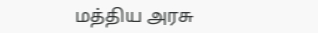மத்திய அரசு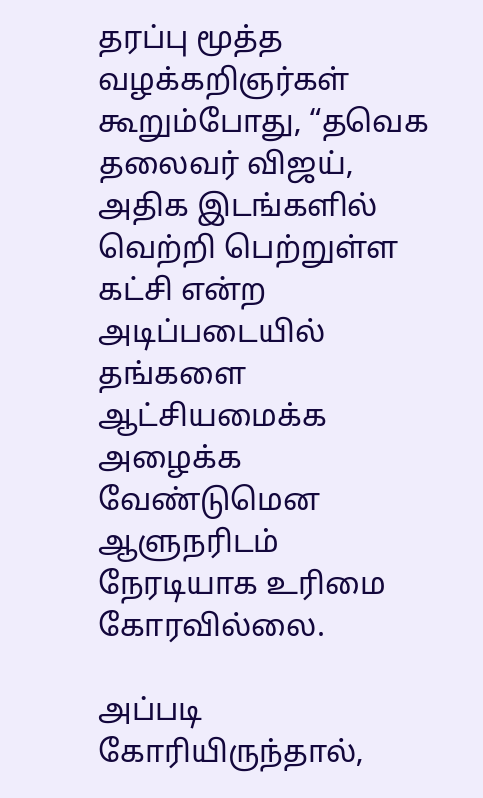தரப்பு மூத்த வழக்கறிஞர்கள் கூறும்போது, “தவெக தலைவர் விஜய், அதிக இடங்களில் வெற்றி பெற்றுள்ள கட்சி என்ற அடிப்படையில் தங்களை ஆட்சியமைக்க அழைக்க வேண்டுமென ஆளுநரிடம் நேரடியாக உரிமை கோரவில்லை.

அப்படி கோரியிருந்தால்,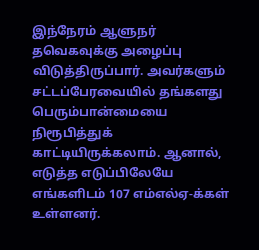இந்நேரம் ஆளுநர் தவெகவுக்கு அழைப்பு விடுத்திருப்பார். அவர்களும் சட்டப்பேரவையில் தங்களது பெரும்பான்மையை நிரூபித்துக் காட்டியிருக்கலாம். ஆனால், எடுத்த எடுப்பிலேயே எங்களிடம் 107 எம்எல்ஏ-க்கள் உள்ளனர்.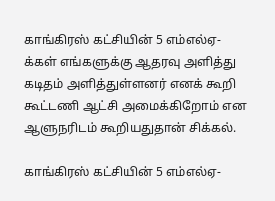காங்கிரஸ் கட்சியின் 5 எம்எல்ஏ-க்கள் எங்களுக்கு ஆதரவு அளித்து கடிதம் அளித்துள்ளனர் எனக் கூறி கூட்டணி ஆட்சி அமைக்கிறோம் என ஆளுநரிடம் கூறியதுதான் சிக்கல்.

காங்கிரஸ் கட்சியின் 5 எம்எல்ஏ-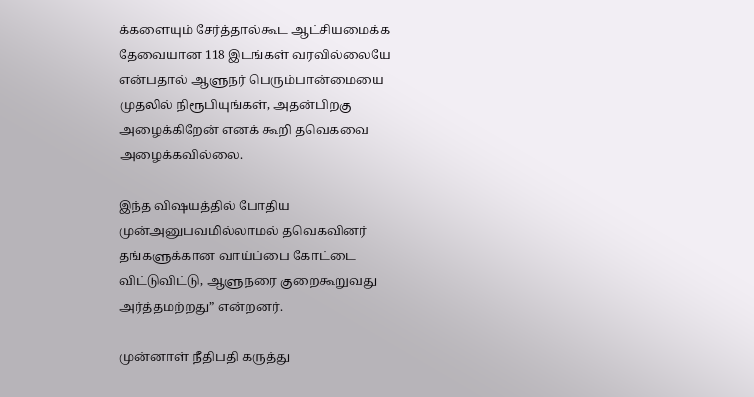க்களையும் சேர்த்தால்கூட ஆட்சியமைக்க தேவையான 118 இடங்கள் வரவில்லையே என்பதால் ஆளுநர் பெரும்பான்மையை முதலில் நிரூபியுங்கள், அதன்பிறகு அழைக்கிறேன் எனக் கூறி தவெகவை அழைக்கவில்லை.

இந்த விஷயத்தில் போதிய முன்அனுபவமில்லாமல் தவெகவினர் தங்களுக்கான வாய்ப்பை கோட்டை விட்டுவிட்டு, ஆளுநரை குறைகூறுவது அர்த்தமற்றது” என்றனர்.

முன்னாள் நீதிபதி கருத்து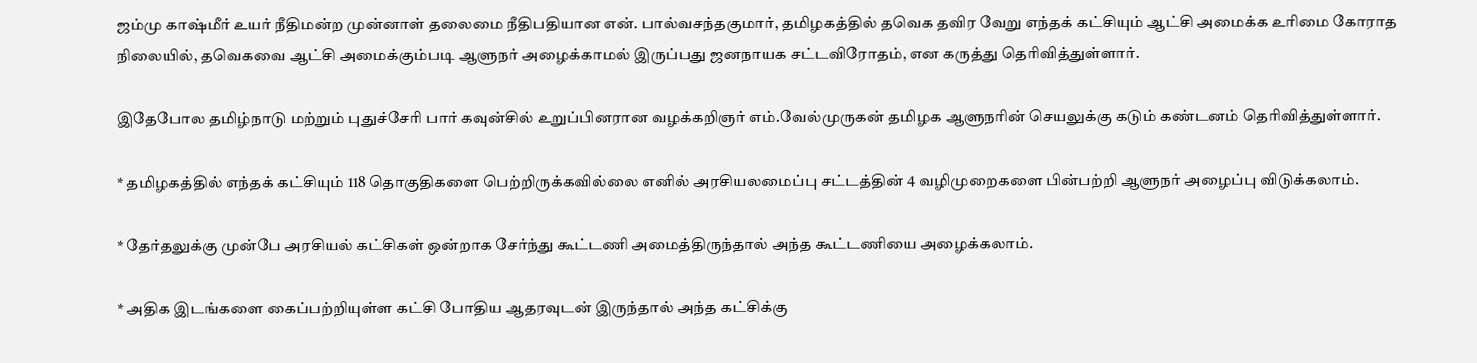ஜம்மு காஷ்மீர் உயர் நீதிமன்ற முன்னாள் தலைமை நீதிபதியான என். பால்வசந்தகுமார், தமிழகத்தில் தவெக தவிர வேறு எந்தக் கட்சியும் ஆட்சி அமைக்க உரிமை கோராத நிலையில், தவெகவை ஆட்சி அமைக்கும்படி ஆளுநர் அழைக்காமல் இருப்பது ஜனநாயக சட்டவிரோதம், என கருத்து தெரிவித்துள்ளார்.

இதேபோல தமிழ்நாடு மற்றும் புதுச்சேரி பார் கவுன்சில் உறுப்பினரான வழக்கறிஞர் எம்.வேல்முருகன் தமிழக ஆளுநரின் செயலுக்கு கடும் கண்டனம் தெரிவித்துள்ளார்.

* தமிழகத்தில் எந்தக் கட்சியும் 118 தொகுதிகளை பெற்றிருக்கவில்லை எனில் அரசியலமைப்பு சட்டத்தின் 4 வழிமுறைகளை பின்பற்றி ஆளுநர் அழைப்பு விடுக்கலாம்.

* தேர்தலுக்கு முன்பே அரசியல் கட்சிகள் ஒன்றாக சேர்ந்து கூட்டணி அமைத்திருந்தால் அந்த கூட்டணியை அழைக்கலாம்.

* அதிக இடங்களை கைப்பற்றியுள்ள கட்சி போதிய ஆதரவுடன் இருந்தால் அந்த கட்சிக்கு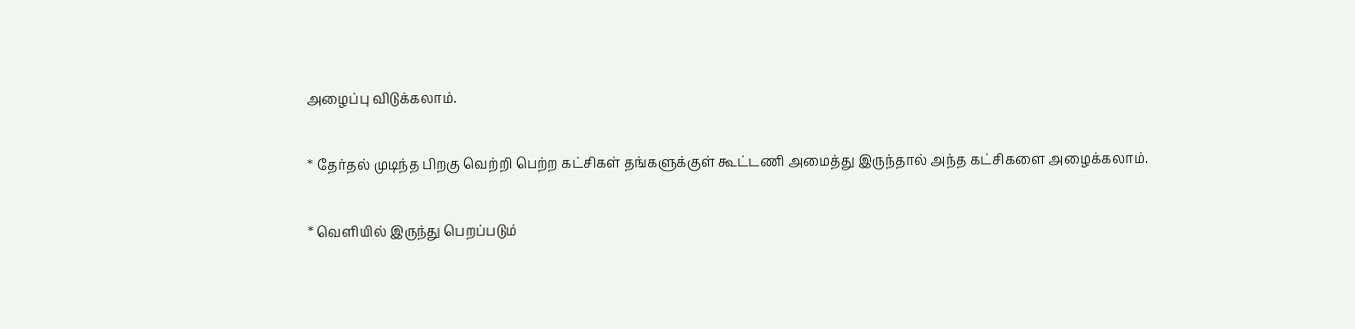அழைப்பு விடுக்கலாம்.

* தேர்தல் முடிந்த பிறகு வெற்றி பெற்ற கட்சிகள் தங்களுக்குள் கூட்டணி அமைத்து இருந்தால் அந்த கட்சிகளை அழைக்கலாம்.

* வெளியில் இருந்து பெறப்படும்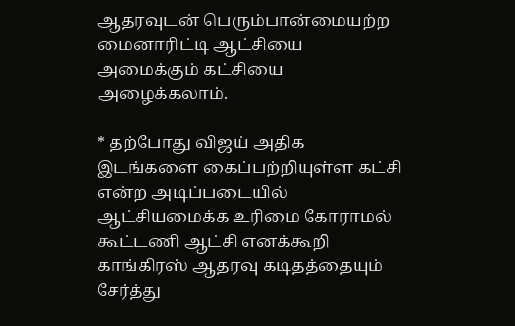ஆதரவுடன் பெரும்பான்மையற்ற மைனாரிட்டி ஆட்சியை அமைக்கும் கட்சியை அழைக்கலாம்.

* தற்போது விஜய் அதிக இடங்களை கைப்பற்றியுள்ள கட்சி என்ற அடிப்படையில் ஆட்சியமைக்க உரிமை கோராமல் கூட்டணி ஆட்சி எனக்கூறி காங்கிரஸ் ஆதரவு கடிதத்தையும் சேர்த்து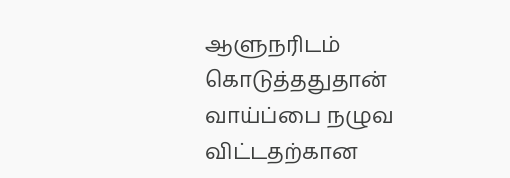ஆளுநரிடம் கொடுத்ததுதான் வாய்ப்பை நழுவ விட்டதற்கான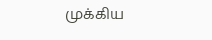முக்கிய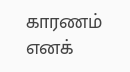காரணம் எனக்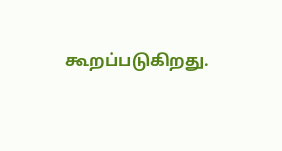கூறப்படுகிறது.